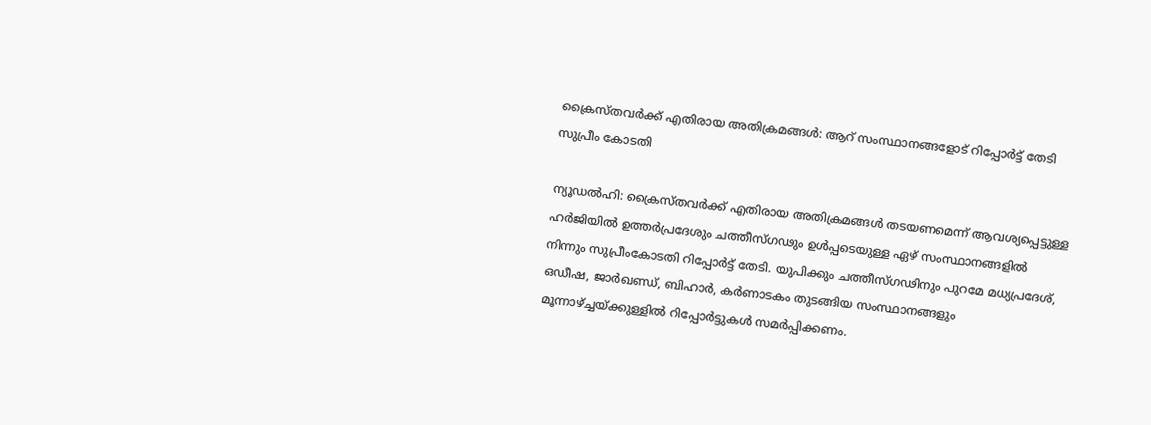ക്രൈസ്‌‌തവർക്ക്‌ എതിരായ അതിക്രമങ്ങൾ: ആറ് സംസ്ഥാനങ്ങളോട് റിപ്പോര്‍ട്ട് തേടി സുപ്രീം കോടതി

ന്യൂഡൽഹി: ക്രൈസ്‌തവർക്ക്‌ എതിരായ അതിക്രമങ്ങൾ തടയണമെന്ന്‌ ആവശ്യപ്പെട്ടുള്ള ഹർജിയിൽ ഉത്തർപ്രദേശും ചത്തീസ്‌ഗഢും ഉൾപ്പടെയുള്ള ഏഴ്‌ സംസ്ഥാനങ്ങളിൽ നിന്നും സുപ്രീംകോടതി റിപ്പോർട്ട്‌ തേടി. യുപിക്കും ചത്തീസ്‌ഗഢിനും പുറമേ മധ്യപ്രദേശ്‌, ഒഡീഷ, ജാർഖണ്ഡ്‌, ബിഹാർ, കർണാടകം തുടങ്ങിയ സംസ്ഥാനങ്ങളും മൂന്നാഴ്‌‌ച്ചയ്‌ക്കുള്ളിൽ റിപ്പോർട്ടുകൾ സമർപ്പിക്കണം.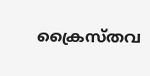ക്രൈസ്‌തവ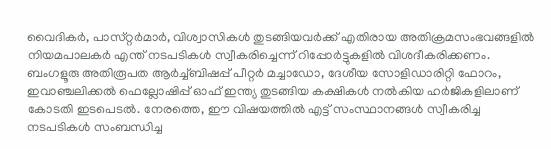വൈദികർ, പാസ്‌റ്റർമാർ, വിശ്വാസികൾ തുടങ്ങിയവർക്ക്‌ എതിരായ അതിക്രമസംഭവങ്ങളിൽ നിയമപാലകർ എന്ത്‌ നടപടികൾ സ്വീകരിച്ചെന്ന്‌ റിപ്പോർട്ടുകളിൽ വിശദീകരിക്കണം. ബംഗളൂരു അതിരൂപത ആർച്ച്‌ബിഷപ്പ്‌ പീറ്റർ മച്ചാഡോ, ദേശീയ സോളിഡാരിറ്റി ഫോറം, ഇവാഞ്ചലിക്കൽ ഫെല്ലോഷിപ്പ്‌ ഓഫ്‌ ഇന്ത്യ തുടങ്ങിയ കക്ഷികൾ നൽകിയ ഹർജികളിലാണ്‌ കോടതി ഇടപെടൽ. നേരത്തെ, ഈ വിഷയത്തിൽ എട്ട്‌ സംസ്ഥാനങ്ങൾ സ്വീകരിച്ച നടപടികൾ സംബന്ധിച്ച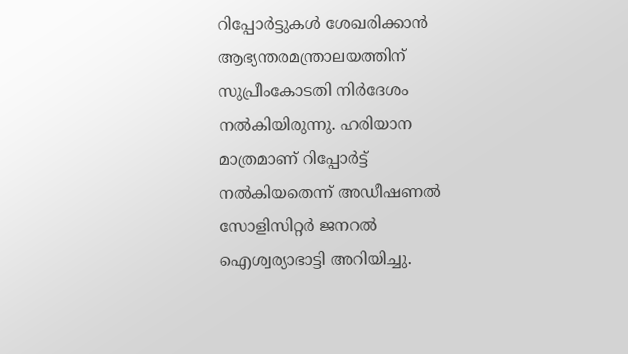റിപ്പോർട്ടുകൾ ശേഖരിക്കാൻ ആഭ്യന്തരമന്ത്രാലയത്തിന്‌ സുപ്രീംകോടതി നിർദേശം നൽകിയിരുന്നു. ഹരിയാന മാത്രമാണ്‌ റിപ്പോർട്ട്‌ നൽകിയതെന്ന്‌ അഡീഷണൽ സോളിസിറ്റർ ജനറൽ ഐശ്വര്യാഭാട്ടി അറിയിച്ചു.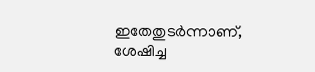ഇതേതുടർന്നാണ്‌, ശേഷിച്ച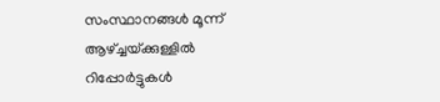സംസ്ഥാനങ്ങൾ മൂന്ന്‌ ആഴ്‌ച്ചയ്‌ക്കുള്ളിൽ റിപ്പോർട്ടുകൾ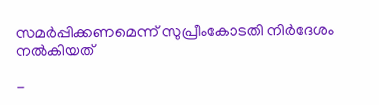സമർപ്പിക്കണമെന്ന്‌ സുപ്രീംകോടതി നിർദേശം നൽകിയത്

-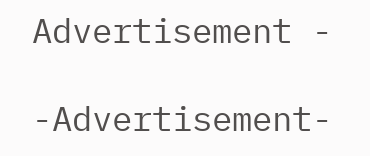Advertisement -

-Advertisement-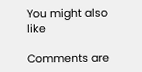You might also like

Comments are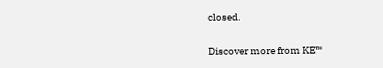closed.

Discover more from KE™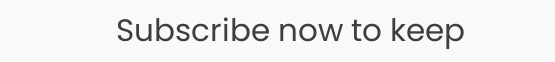Subscribe now to keep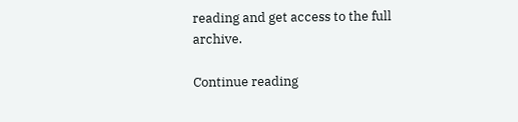reading and get access to the full archive.

Continue reading